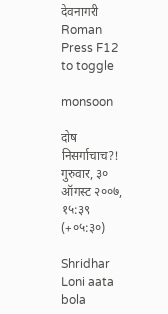देवनागरी
Roman
Press F12 to toggle

monsoon

दोष निसर्गाचाच?! गुरुवार, ३० ऑगस्ट २००७, १५:३९ (+०५:३०)

Shridhar Loni aata bola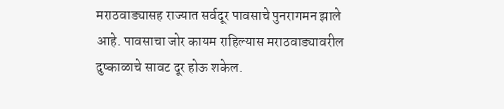मराठवाड्यासह राज्यात सर्वदूर पावसाचे पुनरागमन झाले आहे. पावसाचा जोर कायम राहिल्यास मराठवाड्यावरील दुष्काळाचे सावट दूर होऊ शकेल.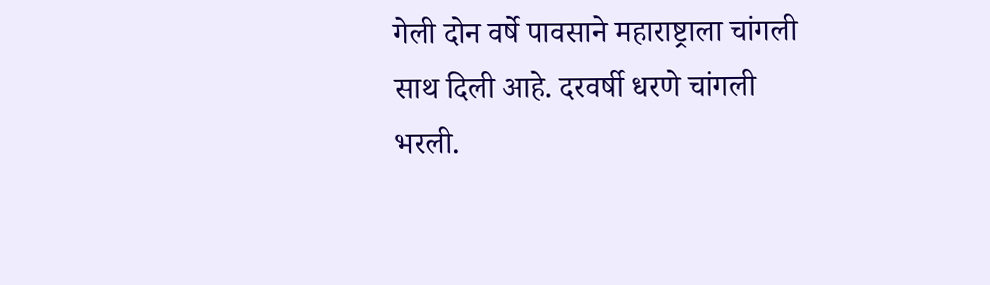गेली दोन वर्षे पावसाने महाराष्ट्राला चांगली साथ दिली आहे. दरवर्षी धरणे चांगली भरली.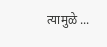त्यामुळे ...